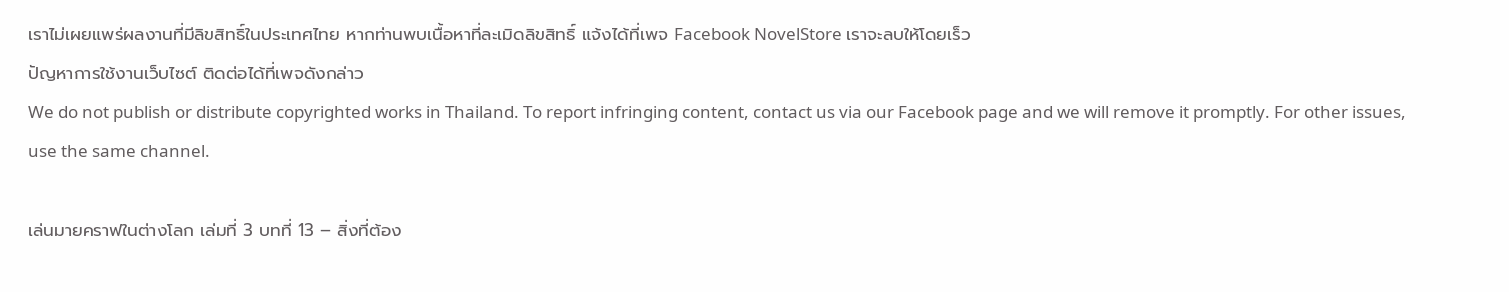เราไม่เผยแพร่ผลงานที่มีลิขสิทธิ์ในประเทศไทย หากท่านพบเนื้อหาที่ละเมิดลิขสิทธิ์ แจ้งได้ที่เพจ Facebook NovelStore เราจะลบให้โดยเร็ว
ปัญหาการใช้งานเว็บไซต์ ติดต่อได้ที่เพจดังกล่าว
We do not publish or distribute copyrighted works in Thailand. To report infringing content, contact us via our Facebook page and we will remove it promptly. For other issues, use the same channel.

เล่นมายคราฟในต่างโลก เล่มที่ 3 บทที่ 13 – สิ่งที่ต้อง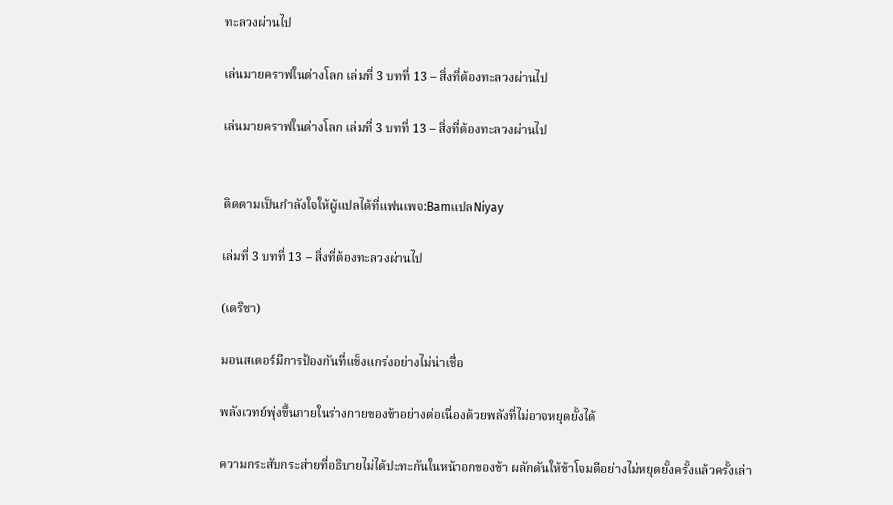ทะลวงผ่านไป

เล่นมายคราฟในต่างโลก เล่มที่ 3 บทที่ 13 – สิ่งที่ต้องทะลวงผ่านไป

เล่นมายคราฟในต่างโลก เล่มที่ 3 บทที่ 13 – สิ่งที่ต้องทะลวงผ่านไป


ติดตามเป็นกำลังใจให้ผู้แปลได้ที่แฟนเพจ:BamแปลNiyay

เล่มที่ 3 บทที่ 13 – สิ่งที่ต้องทะลวงผ่านไป

(เดริชา)

มอนสเตอร์มีการป้องกันที่แข็งแกร่งอย่างไม่น่าเชื่อ

พลังเวทย์พุ่งขึ้นภายในร่างกายของข้าอย่างต่อเนื่องด้วยพลังที่ไม่อาจหยุดยั้งได้

ความกระสับกระส่ายที่อธิบายไม่ได้ปะทะกันในหน้าอกของข้า ผลักดันให้ข้าโจมตีอย่างไม่หยุดยั้งครั้งแล้วครั้งเล่า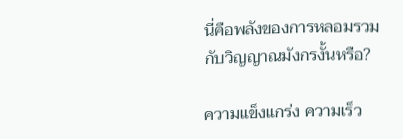นี่คือพลังของการหลอมรวมกับวิญญาณมังกรงั้นหรือ?

ความแข็งแกร่ง ความเร็ว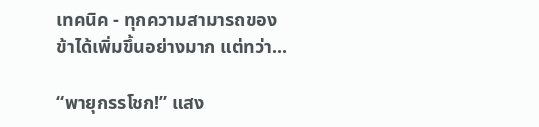เทคนิค - ทุกความสามารถของข้าได้เพิ่มขึ้นอย่างมาก แต่ทว่า...

“พายุกรรโชก!” แสง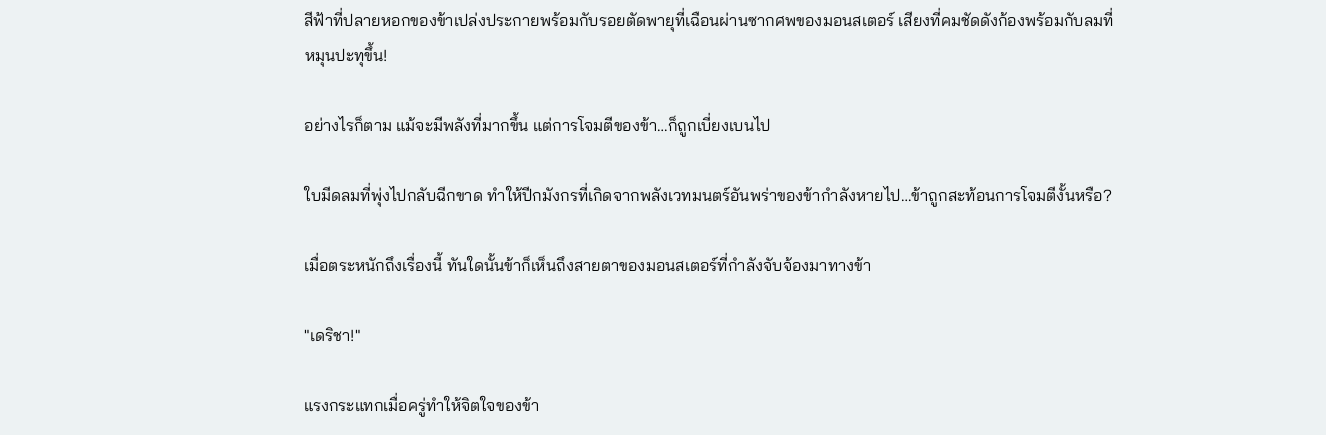สีฟ้าที่ปลายหอกของข้าเปล่งประกายพร้อมกับรอยตัดพายุที่เฉือนผ่านซากศพของมอนสเตอร์ เสียงที่คมชัดดังก้องพร้อมกับลมที่หมุนปะทุขึ้น!

อย่างไรก็ตาม แม้จะมีพลังที่มากขึ้น แต่การโจมตีของข้า…ก็ถูกเบี่ยงเบนไป

ใบมีดลมที่พุ่งไปกลับฉีกขาด ทำให้ปีกมังกรที่เกิดจากพลังเวทมนตร์อันพร่าของข้ากำลังหายไป…ข้าถูกสะท้อนการโจมตีงั้นหรือ?

เมื่อตระหนักถึงเรื่องนี้ ทันใดนั้นข้าก็เห็นถึงสายตาของมอนสเตอร์ที่กำลังจับจ้องมาทางข้า

"เดริชา!"

แรงกระแทกเมื่อครู่ทำให้จิตใจของข้า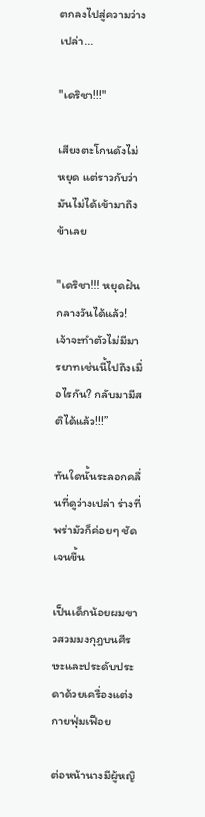ตกลงไปสู่ความว่างเปล่า...

"เดริชา!!!"

เสียงตะโกนดังไม่หยุด แต่ราวกับว่ามันไม่ได้เข้ามาถึงข้าเลย

"เดริชา!!! หยุดฝันกลางวันได้แล้ว! เจ้าจะทำตัวไม่มีมารยาทเช่นนี้ไปถึงเมื่อไรกัน? กลับมามีสติได้แล้ว!!!”

ทันใดนั้นระลอกคลื่นที่ดูว่างเปล่า ร่างที่พร่ามัวก็ค่อยๆ ชัดเจนขึ้น

เป็นเด็กน้อยผมขาวสวมมงกุฎบนศีรษะและประดับประดาด้วยเครื่องแต่งกายฟุ่มเฟือย

ต่อหน้านางมีผู้หญิ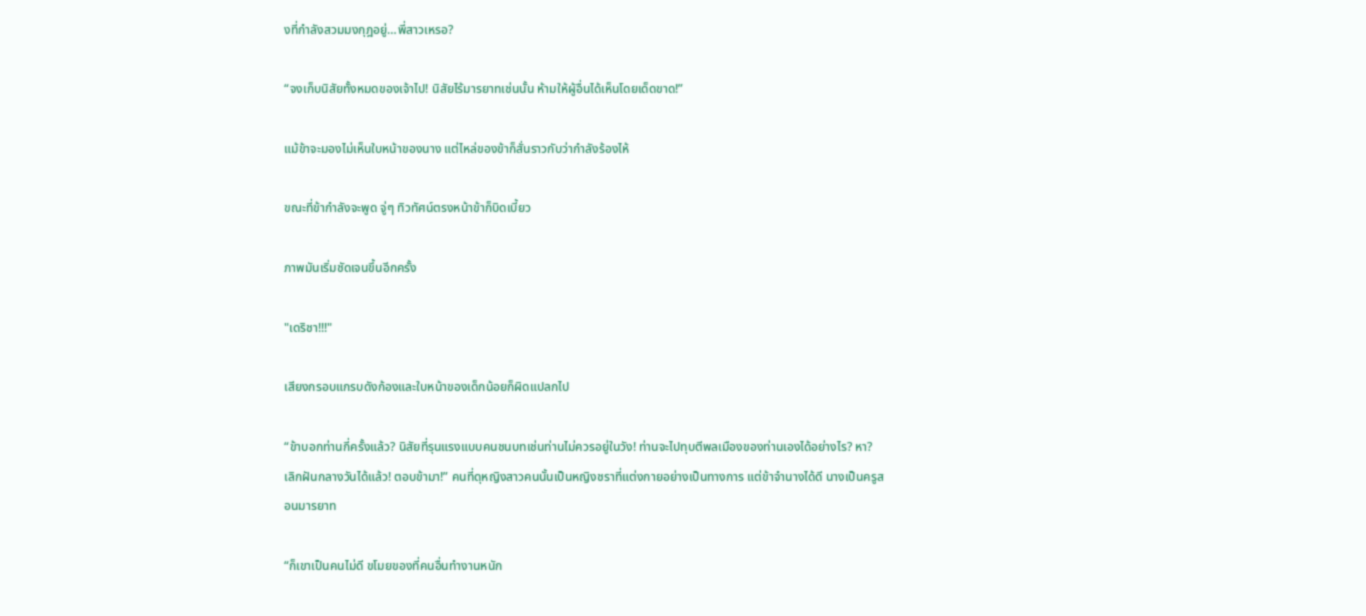งที่กำลังสวมมงกุฎอยู่…พี่สาวเหรอ?

“จงเก็บนิสัยทั้งหมดของเจ้าไป! นิสัยไร้มารยาทเช่นนั้น ห้ามให้ผู้อื่นได้เห็นโดยเด็ดขาด!”

แม้ข้าจะมองไม่เห็นใบหน้าของนาง แต่ไหล่ของข้าก็สั่นราวกับว่ากำลังร้องไห้

ขณะที่ข้ากำลังจะพูด จู่ๆ ทิวทัศน์ตรงหน้าข้าก็บิดเบี้ยว

ภาพมันเริ่มชัดเจนขึ้นอีกครั้ง

"เดริชา!!!"

เสียงกรอบแกรบดังก้องและใบหน้าของเด็กน้อยก็ผิดแปลกไป

“ข้าบอกท่านกี่ครั้งแล้ว? นิสัยที่รุนแรงแบบคนชนบทเช่นท่านไม่ควรอยู่ในวัง! ท่านจะไปทุบตีพลเมืองของท่านเองได้อย่างไร? หา? เลิกฝันกลางวันได้แล้ว! ตอบข้ามา!” คนที่ดุหญิงสาวคนนั้นเป็นหญิงชราที่แต่งกายอย่างเป็นทางการ แต่ข้าจำนางได้ดี นางเป็นครูสอนมารยาท

“ก็เขาเป็นคนไม่ดี ขโมยของที่คนอื่นทำงานหนัก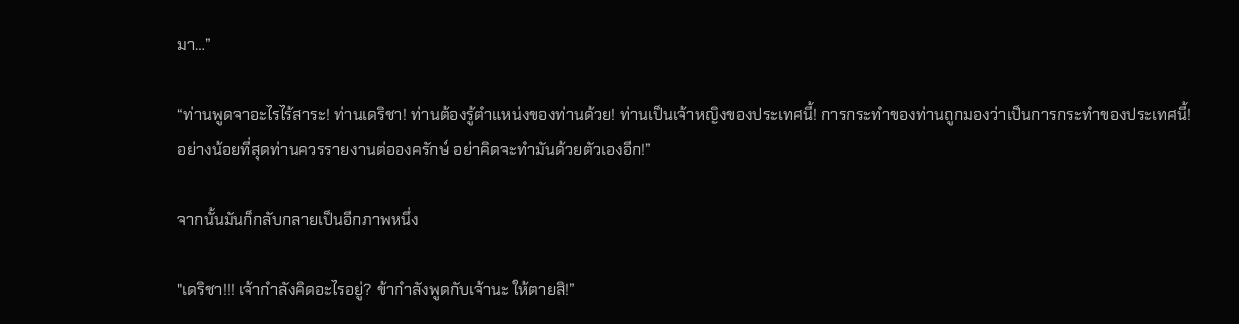มา…”

“ท่านพูดจาอะไรไร้สาระ! ท่านเดริชา! ท่านต้องรู้ตำแหน่งของท่านด้วย! ท่านเป็นเจ้าหญิงของประเทศนี้! การกระทำของท่านถูกมองว่าเป็นการกระทำของประเทศนี้! อย่างน้อยที่สุดท่านควรรายงานต่อองครักษ์ อย่าคิดจะทำมันด้วยตัวเองอีก!”

จากนั้นมันก็กลับกลายเป็นอีกภาพหนึ่ง

"เดริชา!!! เจ้ากำลังคิดอะไรอยู่? ข้ากำลังพูดกับเจ้านะ ให้ตายสิ!”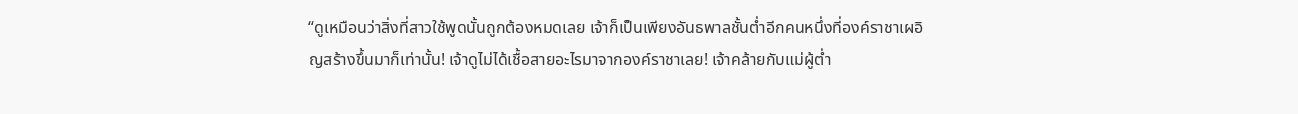“ดูเหมือนว่าสิ่งที่สาวใช้พูดนั้นถูกต้องหมดเลย เจ้าก็เป็นเพียงอันธพาลชั้นต่ำอีกคนหนึ่งที่องค์ราชาเผอิญสร้างขึ้นมาก็เท่านั้น! เจ้าดูไม่ได้เชื้อสายอะไรมาจากองค์ราชาเลย! เจ้าคล้ายกับแม่ผู้ต่ำ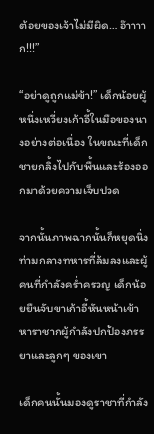ต้อยของเจ้าไม่มีผิด… อ๊าาาาก!!!”

“อย่าดูถูกแม่ข้า!” เด็กน้อยผู้หนึ่งเหวี่ยงเก้าอี้ในมือของนางอย่างต่อเนื่อง ในขณะที่เด็กชายกลิ้งไปกับพื้นและร้องออกมาด้วยความเจ็บปวด

จากนั้นภาพฉากนั้นก็หยุดนิ่ง ท่ามกลางทหารที่ล้มลงและผู้คนที่กำลังคร่ำครวญ เด็กน้อยยืนจับขาเก้าอี้หันหน้าเข้าหาราชากผู้กำลังปกป้องภรรยาและลูกๆ ของเขา

เด็กคนนั้นมองดูราชาที่กำลัง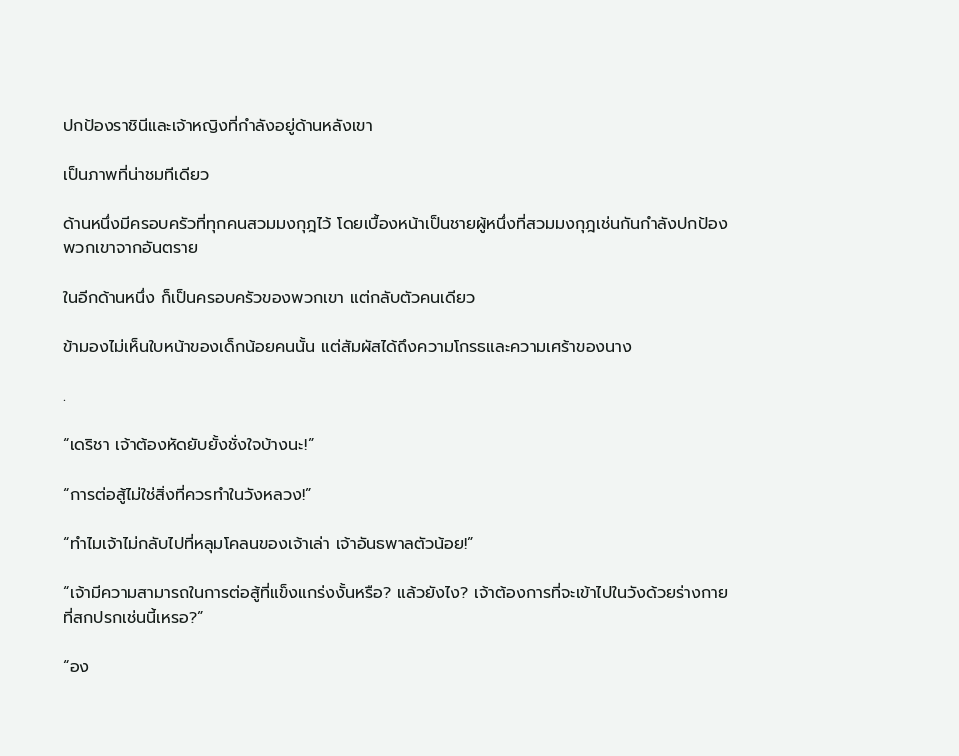ปกป้องราชินีและเจ้าหญิงที่กำลังอยู่ด้านหลังเขา

เป็นภาพที่น่าชมทีเดียว

ด้านหนึ่งมีครอบครัวที่ทุกคนสวมมงกุฎไว้ โดยเบื้องหน้าเป็นชายผู้หนึ่งที่สวมมงกุฎเช่นกันกำลังปกป้องพวกเขาจากอันตราย

ในอีกด้านหนึ่ง ก็เป็นครอบครัวของพวกเขา แต่กลับตัวคนเดียว

ข้ามองไม่เห็นใบหน้าของเด็กน้อยคนนั้น แต่สัมผัสได้ถึงความโกรธและความเศร้าของนาง

.

“เดริชา เจ้าต้องหัดยับยั้งชั่งใจบ้างนะ!”

“การต่อสู้ไม่ใช่สิ่งที่ควรทำในวังหลวง!”

“ทำไมเจ้าไม่กลับไปที่หลุมโคลนของเจ้าเล่า เจ้าอันธพาลตัวน้อย!”

“เจ้ามีความสามารถในการต่อสู้ที่แข็งแกร่งงั้นหรือ? แล้วยังไง? เจ้าต้องการที่จะเข้าไปในวังด้วยร่างกายที่สกปรกเช่นนี้เหรอ?”

“อง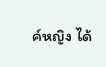ค์หญิง ได้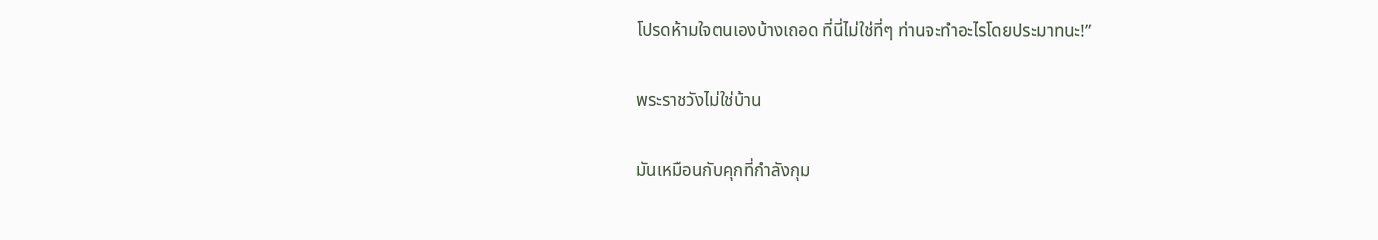โปรดห้ามใจตนเองบ้างเถอด ที่นี่ไม่ใช่ที่ๆ ท่านจะทำอะไรโดยประมาทนะ!”

พระราชวังไม่ใช่บ้าน

มันเหมือนกับคุกที่กำลังกุม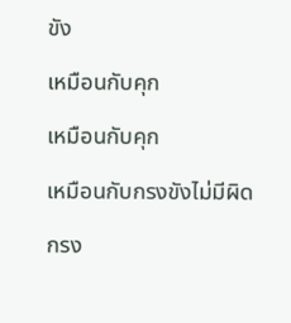ขัง

เหมือนกับคุก

เหมือนกับคุก

เหมือนกับกรงขังไม่มีผิด

กรง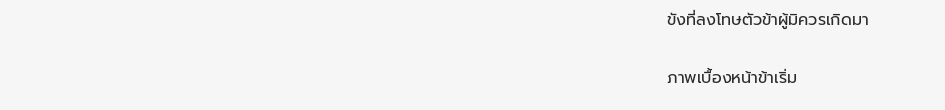ขังที่ลงโทษตัวข้าผู้มิควรเกิดมา

ภาพเบื้องหน้าข้าเริ่ม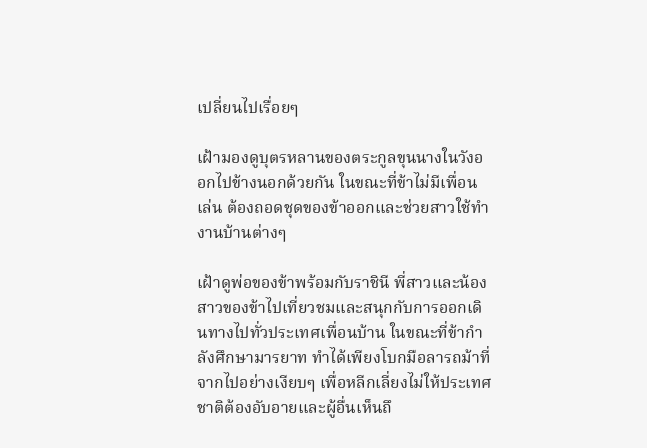เปลี่ยนไปเรื่อยๆ

เฝ้ามองดูบุตรหลานของตระกูลขุนนางในวังออกไปข้างนอกด้วยกัน ในขณะที่ข้าไม่มีเพื่อนเล่น ต้องถอดชุดของข้าออกและช่วยสาวใช้ทำงานบ้านต่างๆ

เฝ้าดูพ่อของข้าพร้อมกับราชินี พี่สาวและน้องสาวของข้าไปเที่ยวชมและสนุกกับการออกเดินทางไปทั่วประเทศเพื่อนบ้าน ในขณะที่ข้ากำลังศึกษามารยาท ทำได้เพียงโบกมือลารถม้าที่จากไปอย่างเงียบๆ เพื่อหลีกเลี่ยงไม่ให้ประเทศชาติต้องอับอายและผู้อื่นเห็นถึ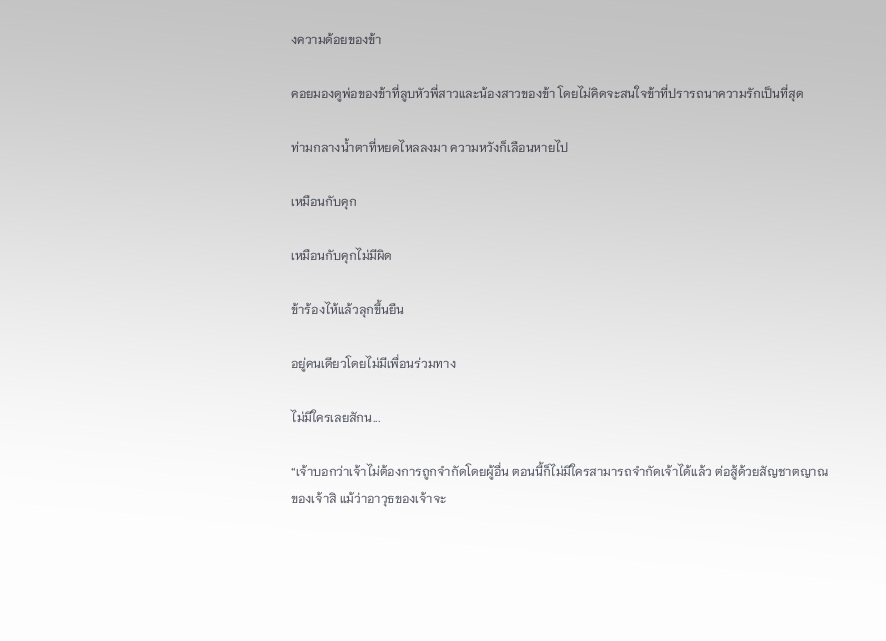งความด้อยของข้า

คอยมองดูพ่อของข้าที่ลูบหัวพี่สาวและน้องสาวของข้า โดยไม่คิดจะสนใจข้าที่ปรารถนาความรักเป็นที่สุด

ท่ามกลางน้ำตาที่หยดไหลลงมา ความหวังก็เลือนหายไป

เหมือนกับคุก

เหมือนกับคุกไม่มีผิด

ข้าร้องไห้แล้วลุกขึ้นยืน

อยู่คนเดียวโดยไม่มีเพื่อนร่วมทาง

ไม่มีใครเลยสักน...

“เจ้าบอกว่าเจ้าไม่ต้องการถูกจำกัดโดยผู้อื่น ตอนนี้ก็ไม่มีใครสามารถจำกัดเจ้าได้แล้ว ต่อสู้ด้วยสัญชาตญาณของเจ้าสิ แม้ว่าอาวุธของเจ้าจะ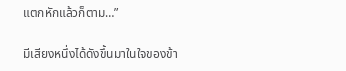แตกหักแล้วก็ตาม…”

มีเสียงหนึ่งได้ดังขึ้นมาในใจของข้า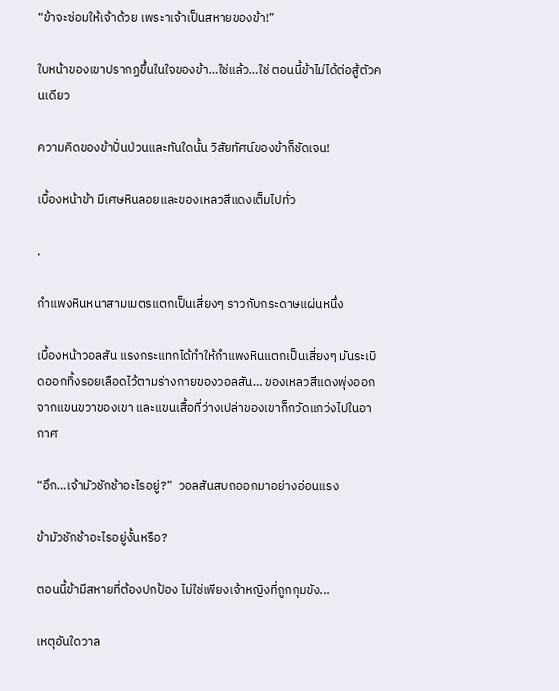“ข้าจะซ่อมให้เจ้าด้วย เพระาเจ้าเป็นสหายของข้า!”

ใบหน้าของเขาปรากฏขึ้นในใจของข้า…ใช่แล้ว…ใช่ ตอนนี้ข้าไม่ได้ต่อสู้ตัวคนเดียว

ความคิดของข้าปั่นป่วนและทันใดนั้น วิสัยทัศน์ของข้าก็ชัดเจน!

เบื้องหน้าข้า มีเศษหินลอยและของเหลวสีแดงเต็มไปทั่ว

.

กำแพงหินหนาสามเมตรแตกเป็นเสี่ยงๆ ราวกับกระดาษแผ่นหนึ่ง

เบื้องหน้าวอลสัน แรงกระแทกได้ทำให้กำแพงหินแตกเป็นเสี่ยงๆ มันระเบิดออกทิ้งรอยเลือดไว้ตามร่างกายของวอลสัน… ของเหลวสีแดงพุ่งออกจากแขนขวาของเขา และแขนเสื้อที่ว่างเปล่าของเขาก็กวัดแกว่งไปในอากาศ

“อึก…เจ้ามัวชักช้าอะไรอยู่?”  วอลสันสบถออกมาอย่างอ่อนแรง

ข้ามัวชักช้าอะไรอยู่งั้นหรือ?

ตอนนี้ข้ามีสหายที่ต้องปกป้อง ไม่ใช่เพียงเจ้าหญิงที่ถูกกุมขัง...

เหตุอันใดวาล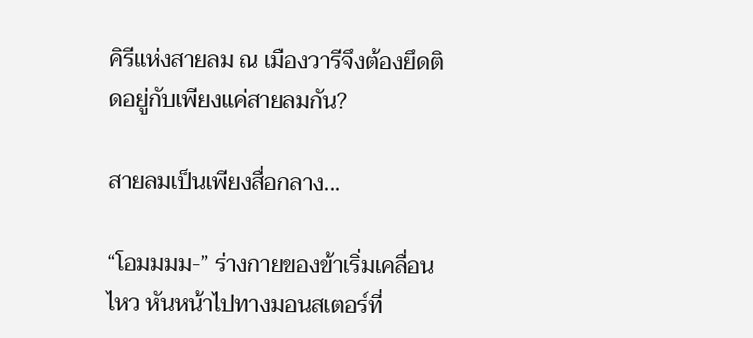คิรีแห่งสายลม ณ เมืองวารีจึงต้องยึดติดอยู่กับเพียงแค่สายลมกัน?

สายลมเป็นเพียงสื่อกลาง...

“โอมมมม-” ร่างกายของข้าเริ่มเคลื่อนไหว หันหน้าไปทางมอนสเตอร์ที่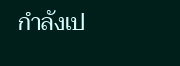กำลังเป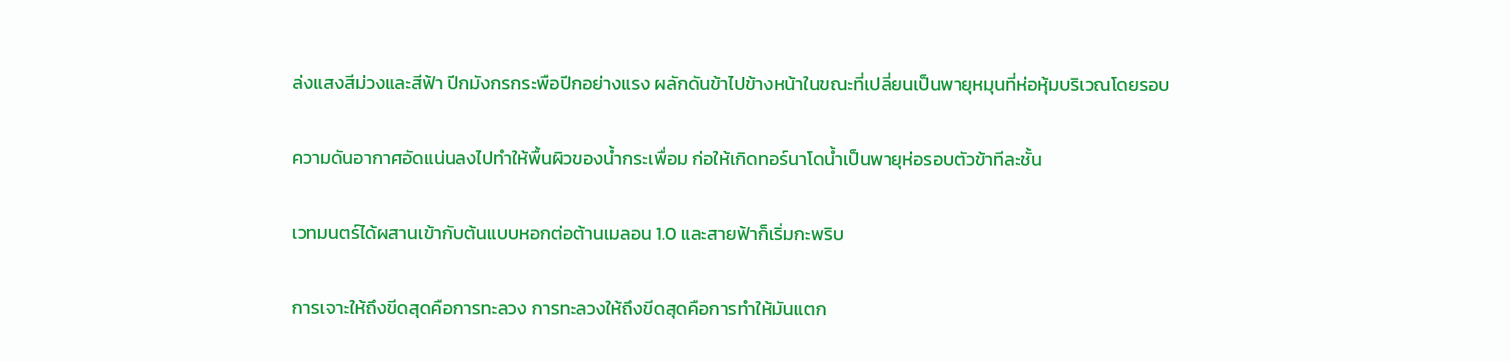ล่งแสงสีม่วงและสีฟ้า ปีกมังกรกระพือปีกอย่างแรง ผลักดันข้าไปข้างหน้าในขณะที่เปลี่ยนเป็นพายุหมุนที่ห่อหุ้มบริเวณโดยรอบ

ความดันอากาศอัดแน่นลงไปทำให้พื้นผิวของน้ำกระเพื่อม ก่อให้เกิดทอร์นาโดน้ำเป็นพายุห่อรอบตัวข้าทีละชั้น

เวทมนตร์ได้ผสานเข้ากับต้นแบบหอกต่อต้านเมลอน 1.0 และสายฟ้าก็เริ่มกะพริบ

การเจาะให้ถึงขีดสุดคือการทะลวง การทะลวงให้ถึงขีดสุดคือการทำให้มันแตก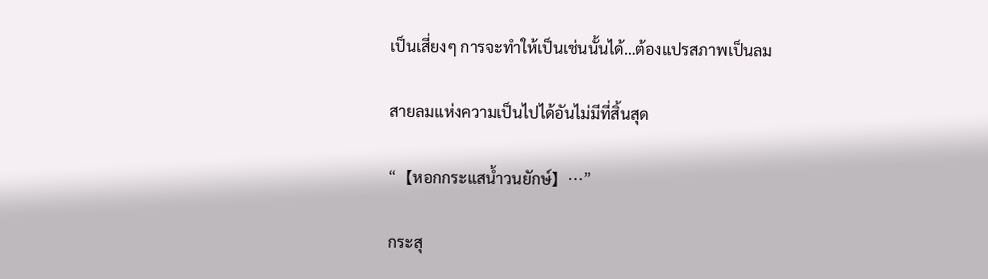เป็นเสี่ยงๆ การจะทำให้เป็นเช่นนั้นได้…ต้องแปรสภาพเป็นลม

สายลมแห่งความเป็นไปได้อันไม่มีที่สิ้นสุด

“【หอกกระแสน้ำวนยักษ์】…”

กระสุ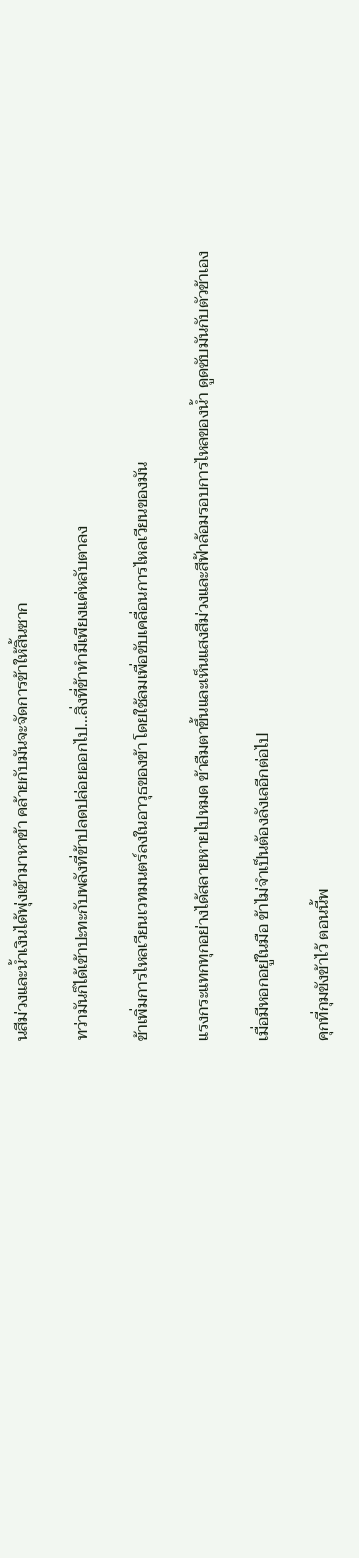นสีม่วงและน้ำเงินได้พุ่งเข้ามาหาข้า คล้ายกับมันจะจัดการข้าให้สิ้นซาก

ทว่ามันก็ได้เข้าปะทะกับพลังที่ข้าปลดปล่อยออกไป…สิ่งที่ข้าทำมีเพียงแค่หลับตาลง

ข้าเพิ่มการไหลเวียนเวทมนตร์ลงในอาวุธของข้า โดยใช้ลมเพื่อขับเคลื่อนการไหลเวียนของมัน

แรงกระแทกทุกอย่างได้สลายหายไปหมด ข้าลืมตาขึ้นและเห็นแสงสีม่วงและสีฟ้าล้อมรอบการไหลของน้ำ ดูดซับมันกับตัวข้าเอง

เมื่อมีหอกอยู่ในมือ ข้าไม่จำเป็นต้องลังเลอีกต่อไป

คุกที่กุมขังข้าไว้ ตอนนี้พ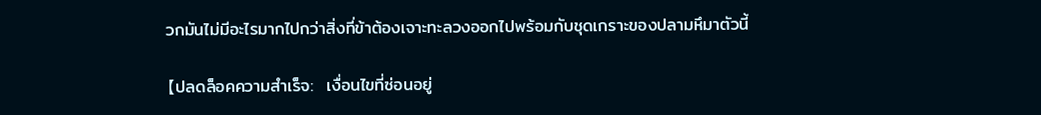วกมันไม่มีอะไรมากไปกว่าสิ่งที่ข้าต้องเจาะทะลวงออกไปพร้อมกับชุดเกราะของปลามหึมาตัวนี้

【ปลดล็อคความสำเร็จ:  เงื่อนไขที่ซ่อนอยู่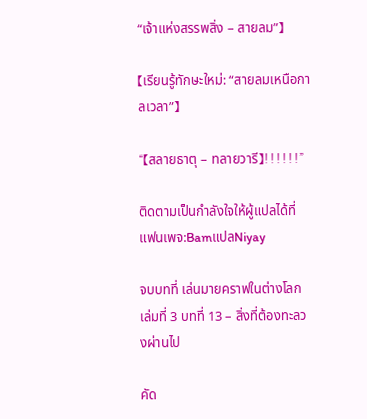“เจ้าแห่งสรรพสิ่ง – สายลม”】

【เรียนรู้ทักษะใหม่: “สายลมเหนือกาลเวลา”】

“【สลายธาตุ – ทลายวารี】!!!!!!”

ติดตามเป็นกำลังใจให้ผู้แปลได้ที่แฟนเพจ:BamแปลNiyay

จบบทที่ เล่นมายคราฟในต่างโลก เล่มที่ 3 บทที่ 13 – สิ่งที่ต้องทะลวงผ่านไป

คัด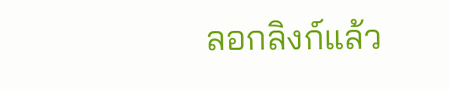ลอกลิงก์แล้ว